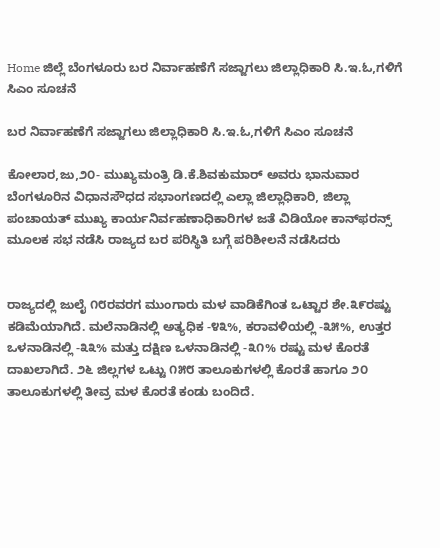Home ಜಿಲ್ಲೆ ಬೆಂಗಳೂರು ಬರ ನಿರ್ವಾಹಣೆಗೆ ಸಜ್ಜಾಗಲು ಜಿಲ್ಲಾಧಿಕಾರಿ ಸಿ.ಇ.ಓ,ಗಳಿಗೆ ಸಿಎಂ ಸೂಚನೆ

ಬರ ನಿರ್ವಾಹಣೆಗೆ ಸಜ್ಜಾಗಲು ಜಿಲ್ಲಾಧಿಕಾರಿ ಸಿ.ಇ.ಓ,ಗಳಿಗೆ ಸಿಎಂ ಸೂಚನೆ

ಕೋಲಾರ,ಜು,೨೦- ಮುಖ್ಯಮಂತ್ರಿ ಡಿ.ಕೆ.ಶಿವಕುಮಾರ್ ಅವರು ಭಾನುವಾರ ಬೆಂಗಳೂರಿನ ವಿಧಾನಸೌಧದ ಸಭಾಂಗಣದಲ್ಲಿ ಎಲ್ಲಾ ಜಿಲ್ಲಾಧಿಕಾರಿ, ಜಿಲ್ಲಾ ಪಂಚಾಯತ್ ಮುಖ್ಯ ಕಾರ್ಯನಿರ್ವಹಣಾಧಿಕಾರಿಗಳ ಜತೆ ವಿಡಿಯೋ ಕಾನ್‌ಫರನ್ಸ್ ಮೂಲಕ ಸಭ ನಡೆಸಿ ರಾಜ್ಯದ ಬರ ಪರಿಸ್ಥಿತಿ ಬಗ್ಗೆ ಪರಿಶೀಲನೆ ನಡೆಸಿದರು


ರಾಜ್ಯದಲ್ಲಿ ಜುಲೈ ೧೮ರವರಗ ಮುಂಗಾರು ಮಳ ವಾಡಿಕೆಗಿಂತ ಒಟ್ಟಾರ ಶೇ.೩೯ರಷ್ಟು ಕಡಿಮೆಯಾಗಿದೆ. ಮಲೆನಾಡಿನಲ್ಲಿ ಅತ್ಯಧಿಕ -೪೩%, ಕರಾವಳಿಯಲ್ಲಿ -೩೫%, ಉತ್ತರ ಒಳನಾಡಿನಲ್ಲಿ -೩೩% ಮತ್ತು ದಕ್ಷಿಣ ಒಳನಾಡಿನಲ್ಲಿ -೩೧% ರಷ್ಟು ಮಳ ಕೊರತೆ ದಾಖಲಾಗಿದೆ. ೨೬ ಜಿಲ್ಲಗಳ ಒಟ್ಟು ೧೫೮ ತಾಲೂಕುಗಳಲ್ಲಿ ಕೊರತೆ ಹಾಗೂ ೨೦ ತಾಲೂಕುಗಳಲ್ಲಿ ತೀವ್ರ ಮಳ ಕೊರತೆ ಕಂಡು ಬಂದಿದೆ.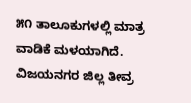೫೧ ತಾಲೂಕುಗಳಲ್ಲಿ ಮಾತ್ರ ವಾಡಿಕೆ ಮಳಯಾಗಿದೆ. ವಿಜಯನಗರ ಜಿಲ್ಲ ತೀವ್ರ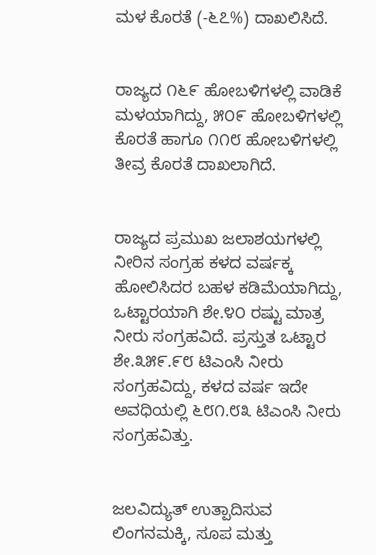ಮಳ ಕೊರತೆ (-೬೭%) ದಾಖಲಿಸಿದೆ.


ರಾಜ್ಯದ ೧೬೯ ಹೋಬಳಿಗಳಲ್ಲಿ ವಾಡಿಕೆ ಮಳಯಾಗಿದ್ದು, ೫೦೯ ಹೋಬಳಿಗಳಲ್ಲಿ ಕೊರತೆ ಹಾಗೂ ೧೧೮ ಹೋಬಳಿಗಳಲ್ಲಿ ತೀವ್ರ ಕೊರತೆ ದಾಖಲಾಗಿದೆ.


ರಾಜ್ಯದ ಪ್ರಮುಖ ಜಲಾಶಯಗಳಲ್ಲಿ ನೀರಿನ ಸಂಗ್ರಹ ಕಳದ ವರ್ಷಕ್ಕ ಹೋಲಿಸಿದರ ಬಹಳ ಕಡಿಮೆಯಾಗಿದ್ದು, ಒಟ್ಟಾರಯಾಗಿ ಶೇ.೪೦ ರಷ್ಟು ಮಾತ್ರ ನೀರು ಸಂಗ್ರಹವಿದೆ. ಪ್ರಸ್ತುತ ಒಟ್ಟಾರ ಶೇ.೩೫೯.೯೮ ಟಿಎಂಸಿ ನೀರು ಸಂಗ್ರಹವಿದ್ದು, ಕಳದ ವರ್ಷ ಇದೇ ಅವಧಿಯಲ್ಲಿ ೬೮೧.೮೩ ಟಿಎಂಸಿ ನೀರು ಸಂಗ್ರಹವಿತ್ತು.


ಜಲವಿದ್ಯುತ್ ಉತ್ಪಾದಿಸುವ ಲಿಂಗನಮಕ್ಕಿ, ಸೂಪ ಮತ್ತು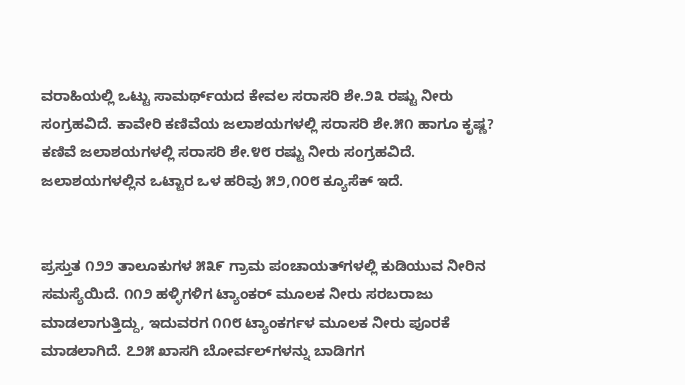ವರಾಹಿಯಲ್ಲಿ ಒಟ್ಟು ಸಾಮರ್ಥ್‌ಯದ ಕೇವಲ ಸರಾಸರಿ ಶೇ.೨೩ ರಷ್ಟು ನೀರು ಸಂಗ್ರಹವಿದೆ. ಕಾವೇರಿ ಕಣಿವೆಯ ಜಲಾಶಯಗಳಲ್ಲಿ ಸರಾಸರಿ ಶೇ.೫೧ ಹಾಗೂ ಕೃಷ್ಣ? ಕಣಿವೆ ಜಲಾಶಯಗಳಲ್ಲಿ ಸರಾಸರಿ ಶೇ.೪೮ ರಷ್ಟು ನೀರು ಸಂಗ್ರಹವಿದೆ. ಜಲಾಶಯಗಳಲ್ಲಿನ ಒಟ್ಟಾರ ಒಳ ಹರಿವು ೫೨,೧೦೮ ಕ್ಯೂಸೆಕ್ ಇದೆ.


ಪ್ರಸ್ತುತ ೧೨೨ ತಾಲೂಕುಗಳ ೫೩೯ ಗ್ರಾಮ ಪಂಚಾಯತ್‌ಗಳಲ್ಲಿ ಕುಡಿಯುವ ನೀರಿನ ಸಮಸ್ಯೆಯಿದೆ. ೧೧೨ ಹಳ್ಳಿಗಳಿಗ ಟ್ಯಾಂಕರ್ ಮೂಲಕ ನೀರು ಸರಬರಾಜು ಮಾಡಲಾಗುತ್ತಿದ್ದು, ಇದುವರಗ ೧೧೮ ಟ್ಯಾಂಕರ್ಗಳ ಮೂಲಕ ನೀರು ಪೂರಕೆ ಮಾಡಲಾಗಿದೆ. ೭೨೫ ಖಾಸಗಿ ಬೋರ್ವಲ್‌ಗಳನ್ನು ಬಾಡಿಗಗ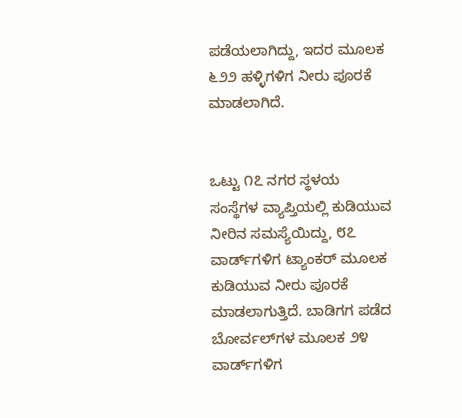ಪಡೆಯಲಾಗಿದ್ದು, ಇದರ ಮೂಲಕ ೬೨೨ ಹಳ್ಳಿಗಳಿಗ ನೀರು ಪೂರಕೆ ಮಾಡಲಾಗಿದೆ.


ಒಟ್ಟು ೧೭ ನಗರ ಸ್ಥಳಯ ಸಂಸ್ಥೆಗಳ ವ್ಯಾಪ್ತಿಯಲ್ಲಿ ಕುಡಿಯುವ ನೀರಿನ ಸಮಸ್ಯೆಯಿದ್ದು, ೮೭ ವಾರ್ಡ್‌ಗಳಿಗ ಟ್ಯಾಂಕರ್ ಮೂಲಕ ಕುಡಿಯುವ ನೀರು ಪೂರಕೆ ಮಾಡಲಾಗುತ್ತಿದೆ. ಬಾಡಿಗಗ ಪಡೆದ ಬೋರ್ವಲ್‌ಗಳ ಮೂಲಕ ೨೪ ವಾರ್ಡ್‌ಗಳಿಗ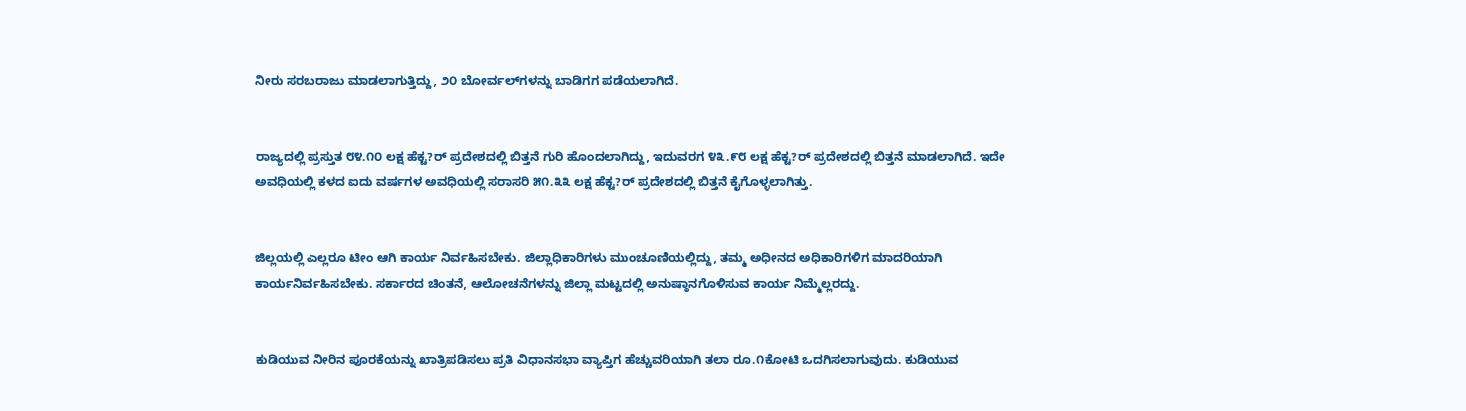ನೀರು ಸರಬರಾಜು ಮಾಡಲಾಗುತ್ತಿದ್ದು, ೨೦ ಬೋರ್ವಲ್‌ಗಳನ್ನು ಬಾಡಿಗಗ ಪಡೆಯಲಾಗಿದೆ.


ರಾಜ್ಯದಲ್ಲಿ ಪ್ರಸ್ತುತ ೮೪.೧೦ ಲಕ್ಷ ಹೆಕ್ಟ?ರ್ ಪ್ರದೇಶದಲ್ಲಿ ಬಿತ್ತನೆ ಗುರಿ ಹೊಂದಲಾಗಿದ್ದು, ಇದುವರಗ ೪೩.೯೮ ಲಕ್ಷ ಹೆಕ್ಟ?ರ್ ಪ್ರದೇಶದಲ್ಲಿ ಬಿತ್ತನೆ ಮಾಡಲಾಗಿದೆ. ಇದೇ ಅವಧಿಯಲ್ಲಿ ಕಳದ ಐದು ವರ್ಷಗಳ ಅವಧಿಯಲ್ಲಿ ಸರಾಸರಿ ೫೧.೩೩ ಲಕ್ಷ ಹೆಕ್ಟ?ರ್ ಪ್ರದೇಶದಲ್ಲಿ ಬಿತ್ತನೆ ಕೈಗೊಳ್ಳಲಾಗಿತ್ತು.


ಜಿಲ್ಲಯಲ್ಲಿ ಎಲ್ಲರೂ ಟೀಂ ಆಗಿ ಕಾರ್ಯ ನಿರ್ವಹಿಸಬೇಕು. ಜಿಲ್ಲಾಧಿಕಾರಿಗಳು ಮುಂಚೂಣಿಯಲ್ಲಿದ್ದು, ತಮ್ಮ ಅಧೀನದ ಅಧಿಕಾರಿಗಳಿಗ ಮಾದರಿಯಾಗಿ ಕಾರ್ಯನಿರ್ವಹಿಸಬೇಕು. ಸರ್ಕಾರದ ಚಿಂತನೆ, ಆಲೋಚನೆಗಳನ್ನು ಜಿಲ್ಲಾ ಮಟ್ಟದಲ್ಲಿ ಅನುಷ್ಠಾನಗೊಳಿಸುವ ಕಾರ್ಯ ನಿಮ್ಮೆಲ್ಲರದ್ದು.


ಕುಡಿಯುವ ನೀರಿನ ಪೂರಕೆಯನ್ನು ಖಾತ್ರಿಪಡಿಸಲು ಪ್ರತಿ ವಿಧಾನಸಭಾ ವ್ಯಾಪ್ತಿಗ ಹೆಚ್ಚುವರಿಯಾಗಿ ತಲಾ ರೂ.೧ಕೋಟಿ ಒದಗಿಸಲಾಗುವುದು. ಕುಡಿಯುವ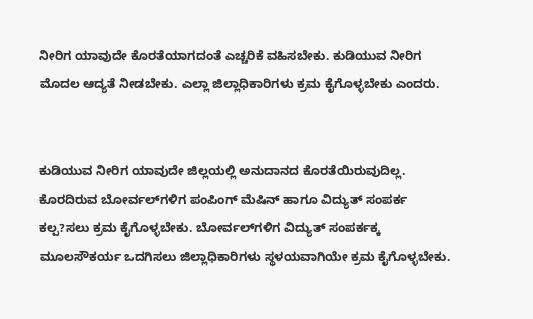ನೀರಿಗ ಯಾವುದೇ ಕೊರತೆಯಾಗದಂತೆ ಎಚ್ಚರಿಕೆ ವಹಿಸಬೇಕು. ಕುಡಿಯುವ ನೀರಿಗ ಮೊದಲ ಆದ್ಯತೆ ನೀಡಬೇಕು. ಎಲ್ಲಾ ಜಿಲ್ಲಾಧಿಕಾರಿಗಳು ಕ್ರಮ ಕೈಗೊಳ್ಳಬೇಕು ಎಂದರು.


ಕುಡಿಯುವ ನೀರಿಗ ಯಾವುದೇ ಜಿಲ್ಲಯಲ್ಲಿ ಅನುದಾನದ ಕೊರತೆಯಿರುವುದಿಲ್ಲ. ಕೊರದಿರುವ ಬೋರ್ವಲ್‌ಗಳಿಗ ಪಂಪಿಂಗ್ ಮೆಷಿನ್ ಹಾಗೂ ವಿದ್ಯುತ್ ಸಂಪರ್ಕ ಕಲ್ಪ?ಸಲು ಕ್ರಮ ಕೈಗೊಳ್ಳಬೇಕು. ಬೋರ್ವಲ್‌ಗಳಿಗ ವಿದ್ಯುತ್ ಸಂಪರ್ಕಕ್ಕ ಮೂಲಸೌಕರ್ಯ ಒದಗಿಸಲು ಜಿಲ್ಲಾಧಿಕಾರಿಗಳು ಸ್ಥಳಯವಾಗಿಯೇ ಕ್ರಮ ಕೈಗೊಳ್ಳಬೇಕು.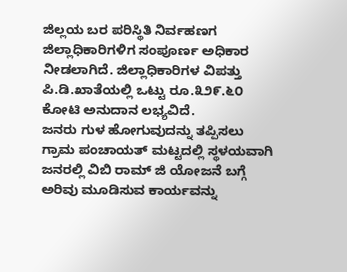ಜಿಲ್ಲಯ ಬರ ಪರಿಸ್ಥಿತಿ ನಿರ್ವಹಣಗ ಜಿಲ್ಲಾಧಿಕಾರಿಗಳಿಗ ಸಂಪೂರ್ಣ ಅಧಿಕಾರ ನೀಡಲಾಗಿದೆ. ಜಿಲ್ಲಾಧಿಕಾರಿಗಳ ವಿಪತ್ತು ಪಿ.ಡಿ.ಖಾತೆಯಲ್ಲಿ ಒಟ್ಟು ರೂ.೩೨೯.೬೦ ಕೋಟಿ ಅನುದಾನ ಲಭ್ಯವಿದೆ.
ಜನರು ಗುಳ ಹೋಗುವುದನ್ನು ತಪ್ಪಿಸಲು ಗ್ರಾಮ ಪಂಚಾಯತ್ ಮಟ್ಟದಲ್ಲಿ ಸ್ಥಳಯವಾಗಿ ಜನರಲ್ಲಿ ವಿಬಿ ರಾಮ್ ಜಿ ಯೋಜನೆ ಬಗ್ಗೆ ಅರಿವು ಮೂಡಿಸುವ ಕಾರ್ಯವನ್ನು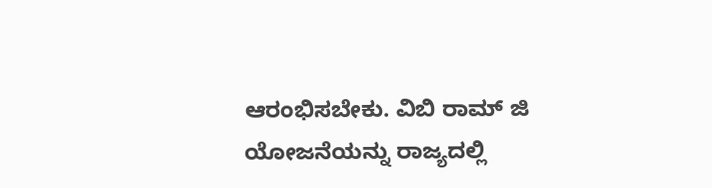ಆರಂಭಿಸಬೇಕು. ವಿಬಿ ರಾಮ್ ಜಿ ಯೋಜನೆಯನ್ನು ರಾಜ್ಯದಲ್ಲಿ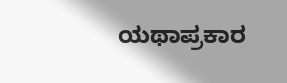ಯಥಾಪ್ರಕಾರ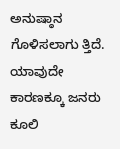ಅನುಷ್ಠಾನ ಗೊಳಿಸಲಾಗು ತ್ತಿದೆ. ಯಾವುದೇ ಕಾರಣಕ್ಕೂ ಜನರು ಕೂಲಿ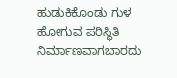ಹುಡುಕಿಕೊಂಡು ಗುಳ ಹೋಗುವ ಪರಿಸ್ಥಿತಿ ನಿರ್ಮಾಣವಾಗಬಾರದು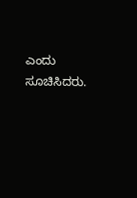ಎಂದು ಸೂಚಿಸಿದರು.